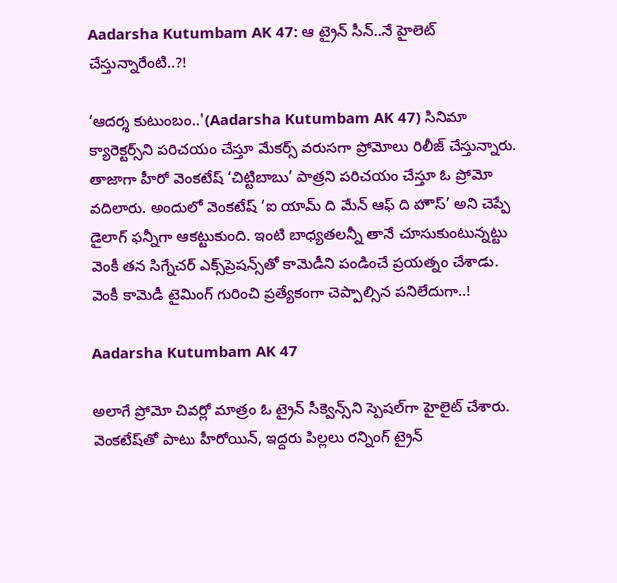Aadarsha Kutumbam AK 47: ఆ ట్రైన్ సీన్..నే హైలెట్ చేస్తున్నారేంటి..?!

‘ఆదర్శ కుటుంబం..'(Aadarsha Kutumbam AK 47) సినిమా క్యారెక్టర్స్‌ని పరిచయం చేస్తూ మేకర్స్ వరుసగా ప్రోమోలు రిలీజ్ చేస్తున్నారు. తాజాగా హీరో వెంకటేష్ ‘చిట్టిబాబు’ పాత్రని పరిచయం చేస్తూ ఓ ప్రోమో వదిలారు. అందులో వెంకటేష్ ‘ఐ యామ్ ది మేన్ ఆఫ్ ది హౌస్’ అని చెప్పే డైలాగ్ ఫన్నీగా ఆకట్టుకుంది. ఇంటి బాధ్యతలన్నీ తానే చూసుకుంటున్నట్టు వెంకీ తన సిగ్నేచర్ ఎక్స్‌ప్రెషన్స్‌తో కామెడీని పండించే ప్రయత్నం చేశాడు. వెంకీ కామెడీ టైమింగ్ గురించి ప్రత్యేకంగా చెప్పాల్సిన పనిలేదుగా..!

Aadarsha Kutumbam AK 47

అలాగే ప్రోమో చివర్లో మాత్రం ఓ ట్రైన్ సీక్వెన్స్‌ని స్పెషల్‌గా హైలైట్ చేశారు. వెంకటేష్‌తో పాటు హీరోయిన్, ఇద్దరు పిల్లలు రన్నింగ్ ట్రైన్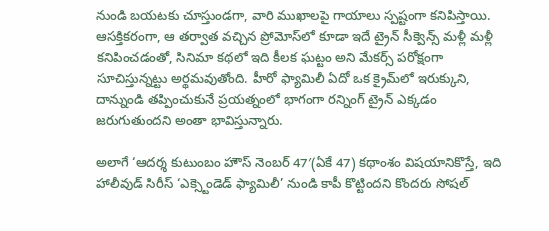నుండి బయటకు చూస్తుండగా, వారి ముఖాలపై గాయాలు స్పష్టంగా కనిపిస్తాయి. ఆసక్తికరంగా, ఆ తర్వాత వచ్చిన ప్రోమోస్‌లో కూడా ఇదే ట్రైన్ సీక్వెన్స్ మళ్లీ మళ్లీ కనిపించడంతో, సినిమా కథలో ఇది కీలక ఘట్టం అని మేకర్స్ పరోక్షంగా సూచిస్తున్నట్టు అర్థమవుతోంది. హీరో ఫ్యామిలీ ఏదో ఒక క్రైమ్‌లో ఇరుక్కుని, దాన్నుండి తప్పించుకునే ప్రయత్నంలో భాగంగా రన్నింగ్ ట్రైన్ ఎక్కడం జరుగుతుందని అంతా భావిస్తున్నారు.

అలాగే ‘ఆదర్శ కుటుంబం హౌస్ నెంబర్ 47′(ఏకే 47) కథాంశం విషయానికొస్తే, ఇది హాలీవుడ్ సిరీస్ ‘ఎక్స్టెండెడ్ ఫ్యామిలీ’ నుండి కాపీ కొట్టిందని కొందరు సోషల్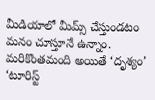మీడియాలో మీమ్స్ చేస్తుండటం మనం చూస్తూనే ఉన్నాం. మరికొంతమంది అయితే ‘దృశ్యం’ ‘టూరిస్ట్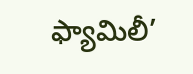ఫ్యామిలీ’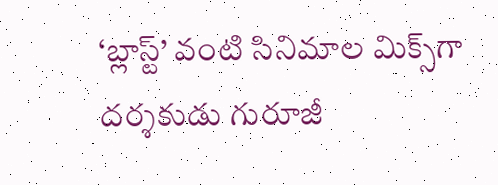‘బ్లాస్ట్’ వంటి సినిమాల మిక్స్‌గా దర్శకుడు గురూజీ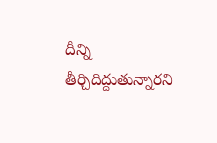దీన్ని తీర్చిదిద్దుతున్నారని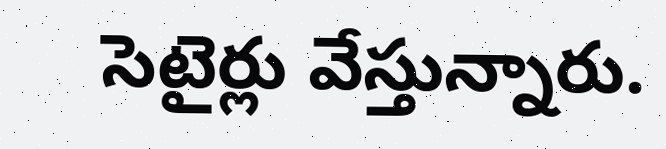సెటైర్లు వేస్తున్నారు.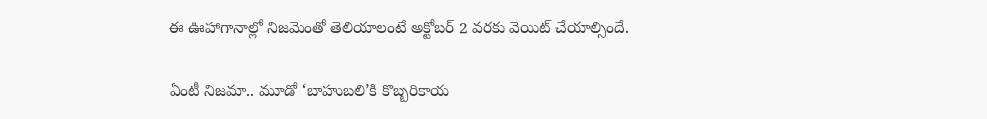ఈ ఊహాగానాల్లో నిజమెంతో తెలియాలంటే అక్టోబర్ 2 వరకు వెయిట్ చేయాల్సిందే.

ఏంటీ నిజమా.. మూడో ‘బాహుబలి’కి కొబ్బరికాయ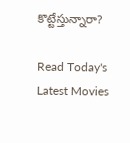కొట్టేస్తున్నారా?

Read Today's Latest Movies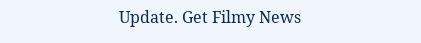Update. Get Filmy News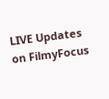LIVE Updates on FilmyFocus